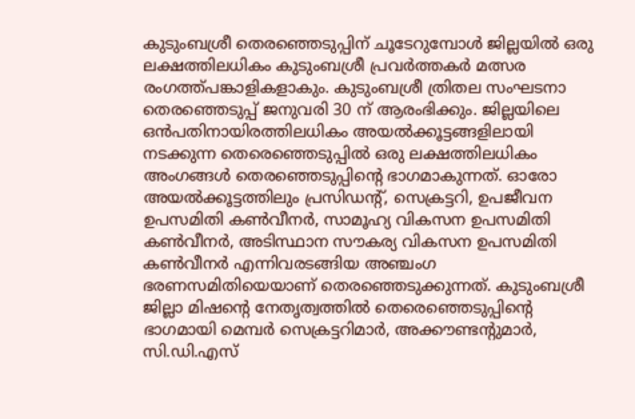കുടുംബശ്രീ തെരഞ്ഞെടുപ്പിന് ചൂടേറുമ്പോൾ ജില്ലയിൽ ഒരു ലക്ഷത്തിലധികം കുടുംബശ്രീ പ്രവർത്തകർ മത്സര രംഗത്ത്പങ്കാളികളാകും. കുടുംബശ്രീ ത്രിതല സംഘടനാ തെരഞ്ഞെടുപ്പ് ജനുവരി 30 ന് ആരംഭിക്കും. ജില്ലയിലെ ഒൻപതിനായിരത്തിലധികം അയൽക്കൂട്ടങ്ങളിലായി നടക്കുന്ന തെരെഞ്ഞെടുപ്പിൽ ഒരു ലക്ഷത്തിലധികം അംഗങ്ങൾ തെരഞ്ഞെടുപ്പിന്റെ ഭാഗമാകുന്നത്. ഓരോ അയൽക്കൂട്ടത്തിലും പ്രസിഡന്റ്, സെക്രട്ടറി, ഉപജീവന ഉപസമിതി കൺവീനർ, സാമൂഹ്യ വികസന ഉപസമിതി കൺവീനർ, അടിസ്ഥാന സൗകര്യ വികസന ഉപസമിതി കൺവീനർ എന്നിവരടങ്ങിയ അഞ്ചംഗ ഭരണസമിതിയെയാണ് തെരഞ്ഞെടുക്കുന്നത്. കുടുംബശ്രീ ജില്ലാ മിഷന്റെ നേതൃത്വത്തിൽ തെരെഞ്ഞെടുപ്പിന്റെ ഭാഗമായി മെമ്പർ സെക്രട്ടറിമാർ, അക്കൗണ്ടന്റുമാർ, സി.ഡി.എസ്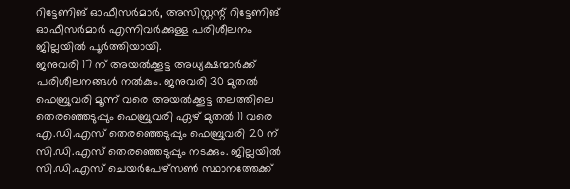റിട്ടേണിങ് ഓഫീസർമാർ, അസിസ്റ്റന്റ് റിട്ടേണിങ് ഓഫീസർമാർ എന്നിവർക്കുള്ള പരിശീലനം ജില്ലയിൽ പൂർത്തിയായി.
ജനുവരി 17 ന് അയൽക്കൂട്ട അധ്യക്ഷന്മാർക്ക് പരിശീലനങ്ങൾ നൽകും. ജനുവരി 30 മുതൽ ഫെബ്രുവരി മൂന്ന് വരെ അയൽക്കൂട്ട തലത്തിലെ തെരഞ്ഞെടുപ്പും ഫെബ്രുവരി ഏഴ് മുതൽ 11 വരെ എ.ഡി.എസ് തെരഞ്ഞെടുപ്പും ഫെബ്രുവരി 20 ന് സി.ഡി.എസ് തെരഞ്ഞെടുപ്പും നടക്കും. ജില്ലയിൽ സി.ഡി.എസ് ചെയർപേഴ്സൺ സ്ഥാനത്തേക്ക്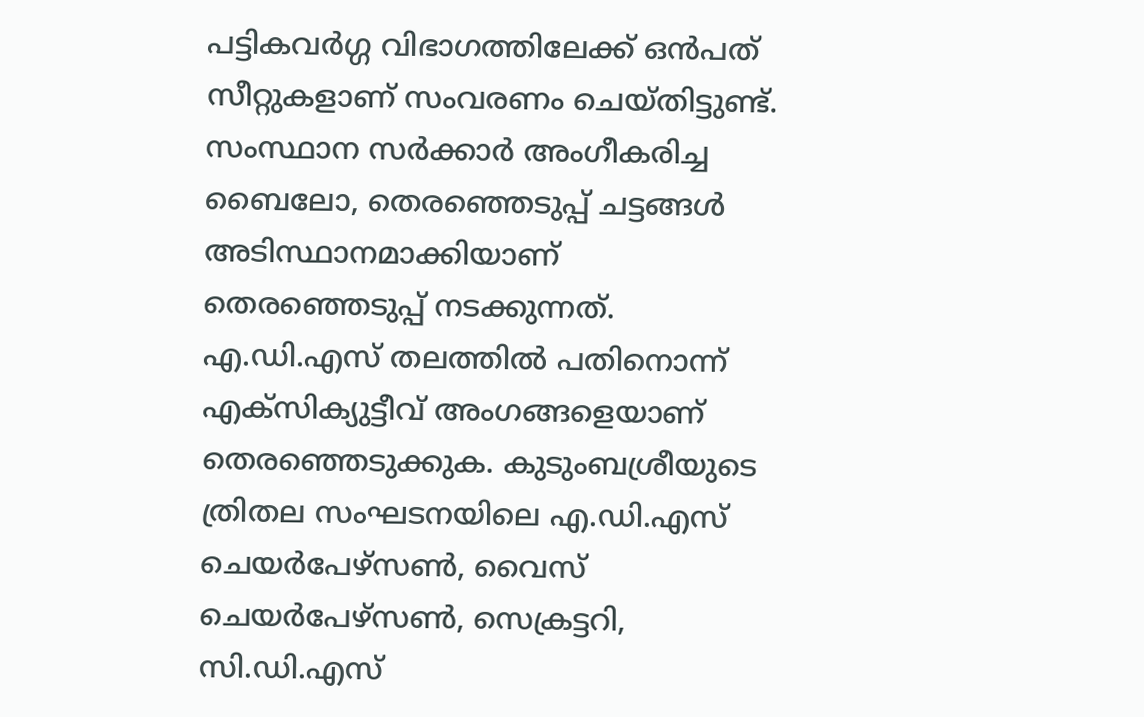പട്ടികവർഗ്ഗ വിഭാഗത്തിലേക്ക് ഒൻപത് സീറ്റുകളാണ് സംവരണം ചെയ്തിട്ടുണ്ട്. സംസ്ഥാന സർക്കാർ അംഗീകരിച്ച ബൈലോ, തെരഞ്ഞെടുപ്പ് ചട്ടങ്ങൾ അടിസ്ഥാനമാക്കിയാണ് തെരഞ്ഞെടുപ്പ് നടക്കുന്നത്. എ.ഡി.എസ് തലത്തിൽ പതിനൊന്ന് എക്സിക്യുട്ടീവ് അംഗങ്ങളെയാണ് തെരഞ്ഞെടുക്കുക. കുടുംബശ്രീയുടെ ത്രിതല സംഘടനയിലെ എ.ഡി.എസ് ചെയർപേഴ്സൺ, വൈസ് ചെയർപേഴ്സൺ, സെക്രട്ടറി, സി.ഡി.എസ്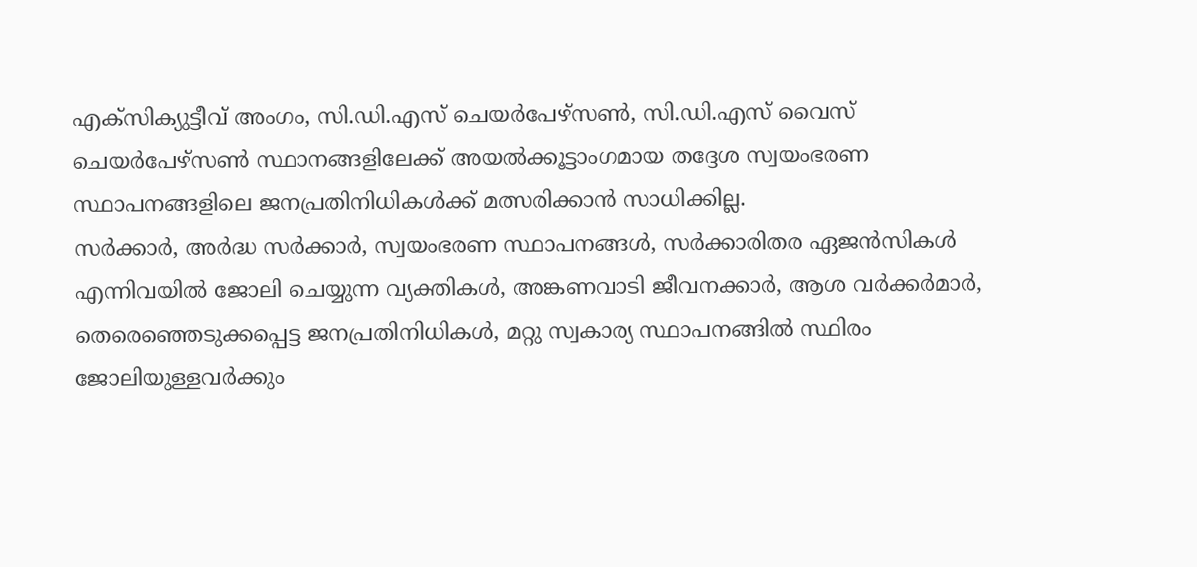എക്സിക്യുട്ടീവ് അംഗം, സി.ഡി.എസ് ചെയർപേഴ്സൺ, സി.ഡി.എസ് വൈസ് ചെയർപേഴ്സൺ സ്ഥാനങ്ങളിലേക്ക് അയൽക്കൂട്ടാംഗമായ തദ്ദേശ സ്വയംഭരണ സ്ഥാപനങ്ങളിലെ ജനപ്രതിനിധികൾക്ക് മത്സരിക്കാൻ സാധിക്കില്ല.
സർക്കാർ, അർദ്ധ സർക്കാർ, സ്വയംഭരണ സ്ഥാപനങ്ങൾ, സർക്കാരിതര ഏജൻസികൾ എന്നിവയിൽ ജോലി ചെയ്യുന്ന വ്യക്തികൾ, അങ്കണവാടി ജീവനക്കാർ, ആശ വർക്കർമാർ, തെരെഞ്ഞെടുക്കപ്പെട്ട ജനപ്രതിനിധികൾ, മറ്റു സ്വകാര്യ സ്ഥാപനങ്ങിൽ സ്ഥിരം ജോലിയുള്ളവർക്കും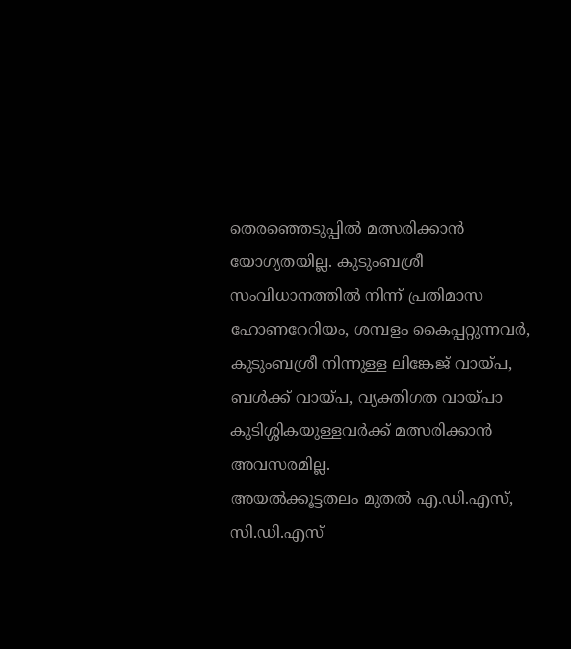തെരഞ്ഞെടുപ്പിൽ മത്സരിക്കാൻ യോഗ്യതയില്ല. കുടുംബശ്രീ സംവിധാനത്തിൽ നിന്ന് പ്രതിമാസ ഹോണറേറിയം, ശമ്പളം കൈപ്പറ്റുന്നവർ, കുടുംബശ്രീ നിന്നുള്ള ലിങ്കേജ് വായ്പ, ബൾക്ക് വായ്പ, വ്യക്തിഗത വായ്പാ കുടിശ്ശികയുള്ളവർക്ക് മത്സരിക്കാൻ അവസരമില്ല.
അയൽക്കൂട്ടതലം മുതൽ എ.ഡി.എസ്, സി.ഡി.എസ്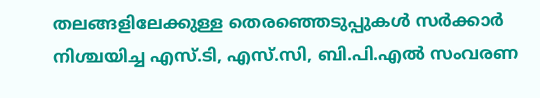തലങ്ങളിലേക്കുള്ള തെരഞ്ഞെടുപ്പുകൾ സർക്കാർ നിശ്ചയിച്ച എസ്.ടി, എസ്.സി, ബി.പി.എൽ സംവരണ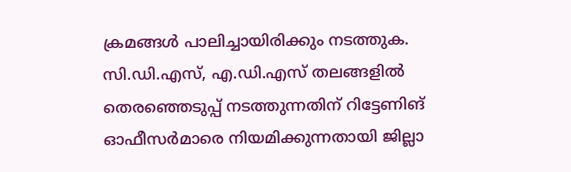ക്രമങ്ങൾ പാലിച്ചായിരിക്കും നടത്തുക. സി.ഡി.എസ്, എ.ഡി.എസ് തലങ്ങളിൽ തെരഞ്ഞെടുപ്പ് നടത്തുന്നതിന് റിട്ടേണിങ് ഓഫീസർമാരെ നിയമിക്കുന്നതായി ജില്ലാ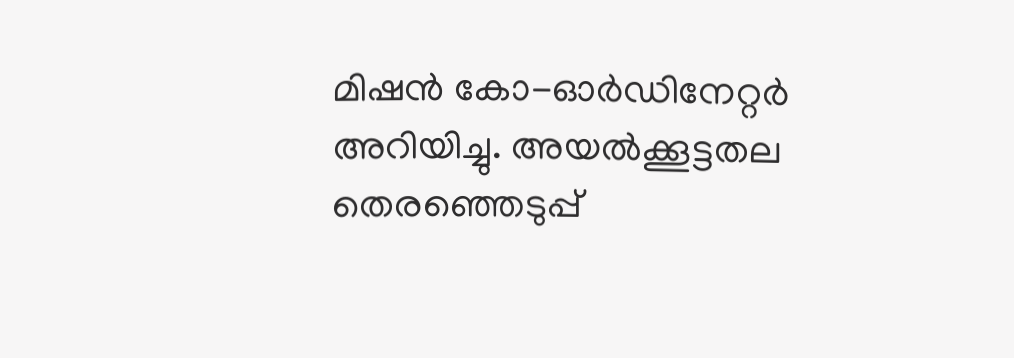മിഷൻ കോ-ഓർഡിനേറ്റർ അറിയിച്ചു. അയൽക്കൂട്ടതല തെരഞ്ഞെടുപ്പ്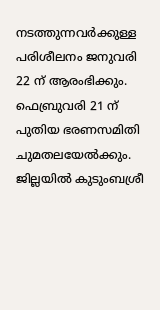നടത്തുന്നവർക്കുള്ള പരിശീലനം ജനുവരി 22 ന് ആരംഭിക്കും. ഫെബ്രുവരി 21 ന് പുതിയ ഭരണസമിതി ചുമതലയേൽക്കും. ജില്ലയിൽ കുടുംബശ്രീ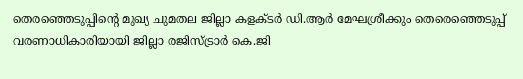തെരഞ്ഞെടുപ്പിന്റെ മുഖ്യ ചുമതല ജില്ലാ കളക്ടർ ഡി.ആർ മേഘശ്രീക്കും തെരെഞ്ഞെടുപ്പ് വരണാധികാരിയായി ജില്ലാ രജിസ്ട്രാർ കെ.ജി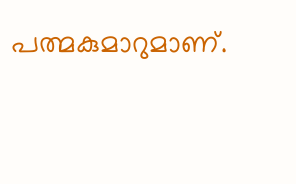പത്മകുമാറുമാണ്.